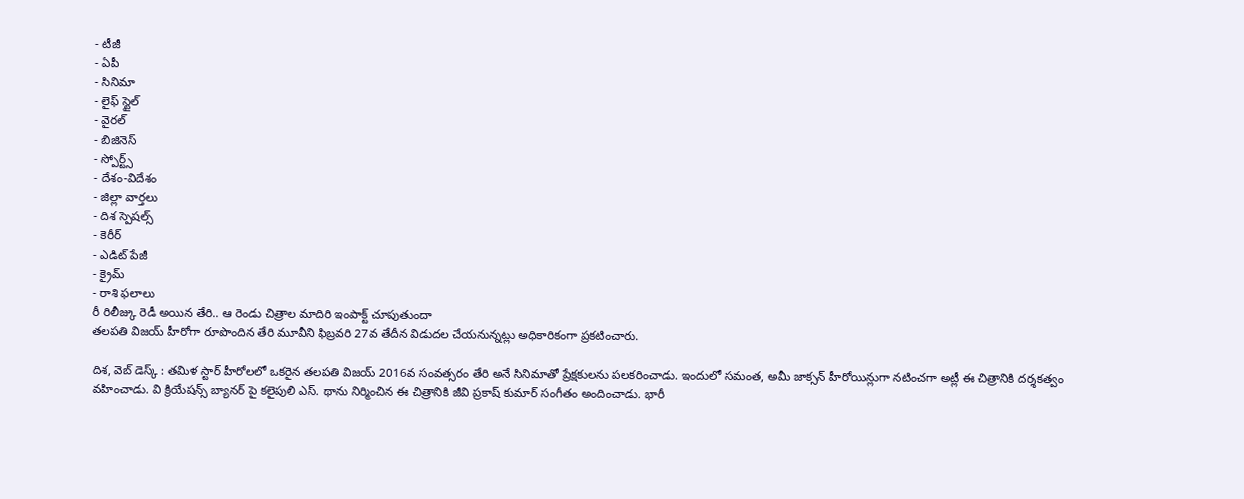- టీజీ
- ఏపీ
- సినిమా
- లైఫ్ స్టైల్
- వైరల్
- బిజినెస్
- స్పోర్ట్స్
- దేశం-విదేశం
- జిల్లా వార్తలు
- దిశ స్పెషల్స్
- కెరీర్
- ఎడిట్ పేజీ
- క్రైమ్
- రాశి ఫలాలు
రీ రిలీజ్కు రెడీ అయిన తేరి.. ఆ రెండు చిత్రాల మాదిరి ఇంపాక్ట్ చూపుతుందా
తలపతి విజయ్ హీరోగా రూపొందిన తేరి మూవీని ఫిబ్రవరి 27వ తేదీన విడుదల చేయనున్నట్లు అధికారికంగా ప్రకటించారు.

దిశ, వెబ్ డెస్క్ : తమిళ స్టార్ హీరోలలో ఒకరైన తలపతి విజయ్ 2016వ సంవత్సరం తేరి అనే సినిమాతో ప్రేక్షకులను పలకరించాడు. ఇందులో సమంత, అమీ జాక్సన్ హీరోయిన్లుగా నటించగా అట్లీ ఈ చిత్రానికి దర్శకత్వం వహించాడు. వి క్రియేషన్స్ బ్యానర్ పై కలైపులి ఎస్. థాను నిర్మించిన ఈ చిత్రానికి జీవి ప్రకాష్ కుమార్ సంగీతం అందించాడు. భారీ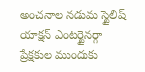అంచనాల నడుమ స్టైలిష్ యాక్షన్ ఎంటర్టైనర్గా ప్రేక్షకుల ముందుకు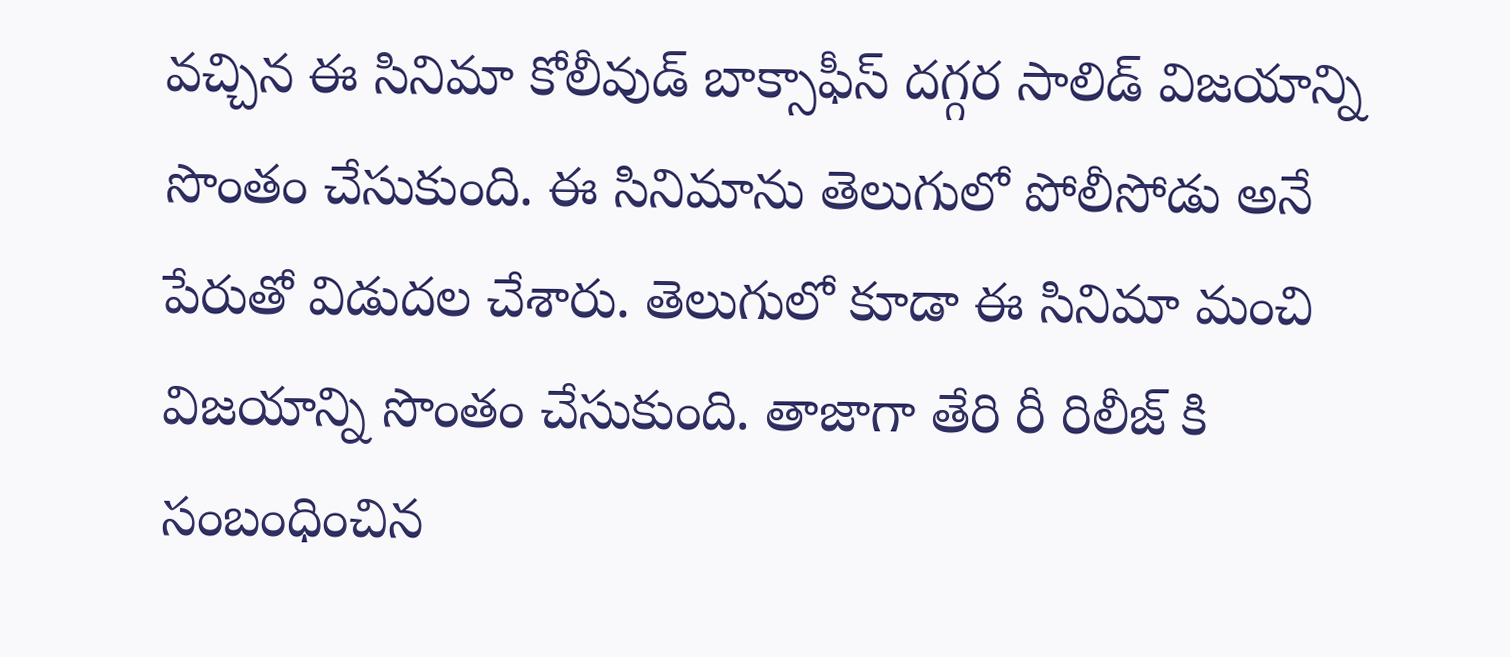వచ్చిన ఈ సినిమా కోలీవుడ్ బాక్సాఫీస్ దగ్గర సాలిడ్ విజయాన్ని సొంతం చేసుకుంది. ఈ సినిమాను తెలుగులో పోలీసోడు అనే పేరుతో విడుదల చేశారు. తెలుగులో కూడా ఈ సినిమా మంచి విజయాన్ని సొంతం చేసుకుంది. తాజాగా తేరి రీ రిలీజ్ కి సంబంధించిన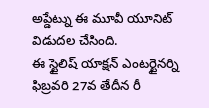అప్డేట్ను ఈ మూవీ యూనిట్ విడుదల చేసింది.
ఈ స్టైలిష్ యాక్షన్ ఎంటర్టైనర్ని ఫిబ్రవరి 27వ తేదీన రీ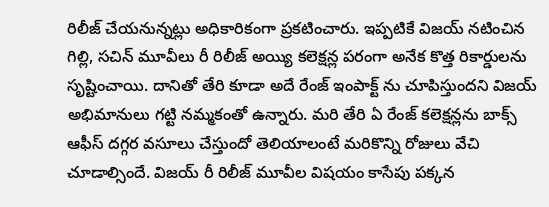రిలీజ్ చేయనున్నట్లు అధికారికంగా ప్రకటించారు. ఇప్పటికే విజయ్ నటించిన గిల్లి, సచిన్ మూవీలు రీ రిలీజ్ అయ్యి కలెక్షన్ల పరంగా అనేక కొత్త రికార్డులను సృష్టించాయి. దానితో తేరి కూడా అదే రేంజ్ ఇంపాక్ట్ ను చూపిస్తుందని విజయ్ అభిమానులు గట్టి నమ్మకంతో ఉన్నారు. మరి తేరి ఏ రేంజ్ కలెక్షన్లను బాక్స్ ఆఫీస్ దగ్గర వసూలు చేస్తుందో తెలియాలంటే మరికొన్ని రోజులు వేచి చూడాల్సిందే. విజయ్ రీ రిలీజ్ మూవీల విషయం కాసేపు పక్కన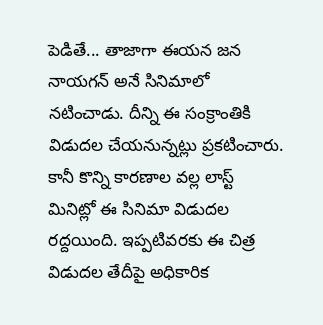పెడితే... తాజాగా ఈయన జన నాయగన్ అనే సినిమాలో నటించాడు. దీన్ని ఈ సంక్రాంతికి విడుదల చేయనున్నట్లు ప్రకటించారు. కానీ కొన్ని కారణాల వల్ల లాస్ట్ మినిట్లో ఈ సినిమా విడుదల రద్దయింది. ఇప్పటివరకు ఈ చిత్ర విడుదల తేదీపై అధికారిక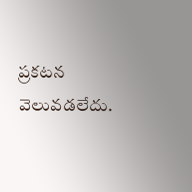ప్రకటన వెలువడలేదు.